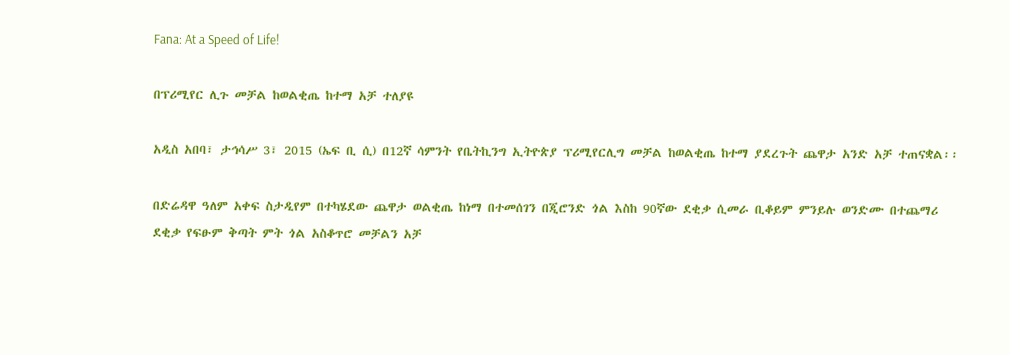Fana: At a Speed of Life!

በፕሪሚየር ሊጉ መቻል ከወልቂጤ ከተማ አቻ ተለያዩ

አዲስ አበባ፣ ታኅሳሥ 3፣ 2015 (ኤፍ ቢ ሲ) በ12ኛ ሳምንት የቤትኪንግ ኢትዮጵያ ፕሪሚየርሊግ መቻል ከወልቂጤ ከተማ ያደረጉት ጨዋታ አንድ አቻ ተጠናቋል፡፡

በድሬዳዋ ዓለም አቀፍ ስታዲየም በተካሄደው ጨዋታ ወልቂጤ ከነማ በተመሰገን በጂሮንድ ጎል እስከ 90ኛው ደቂቃ ሲመራ ቢቆይም ምንይሉ ወንድሙ በተጨማሪ ደቂቃ የፍፁም ቅጣት ምት ጎል አስቆጥሮ መቻልን አቻ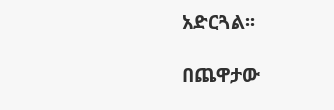አድርጓል፡፡

በጨዋታው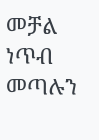መቻል ነጥብ መጣሉን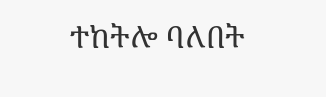ተከትሎ ባለበት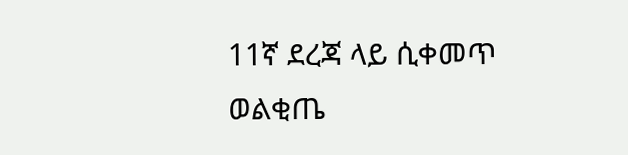11ኛ ደረጃ ላይ ሲቀመጥ ወልቂጤ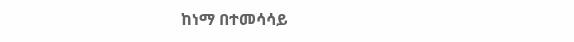ከነማ በተመሳሳይ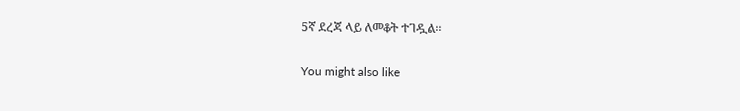5ኛ ደረጃ ላይ ለመቆት ተገዷል፡፡

You might also like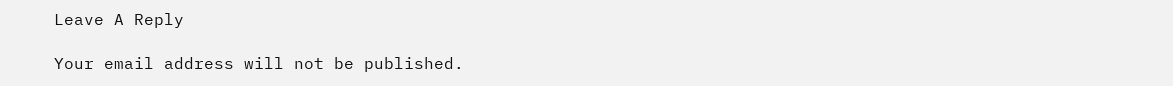Leave A Reply

Your email address will not be published.